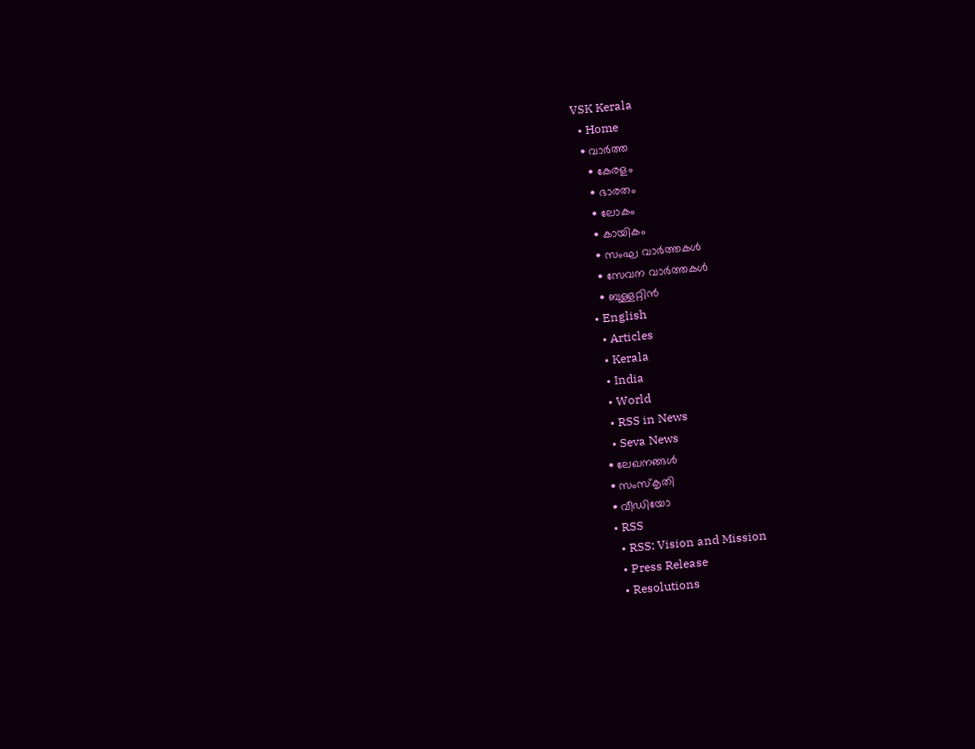VSK Kerala
  • Home
  • വാര്‍ത്ത
    • കേരളം
    • ഭാരതം
    • ലോകം
    • കായികം
    • സംഘ വാര്‍ത്തകള്‍
    • സേവന വാര്‍ത്തകള്‍
    • ബുള്ളറ്റിൻ
  • English
    • Articles
    • Kerala
    • India
    • World
    • RSS in News
    • Seva News
  • ലേഖനങ്ങള്‍
  • സംസ്കൃതി
  • വീഡിയോ
  • RSS
    • RSS: Vision and Mission
    • Press Release
    • Resolutions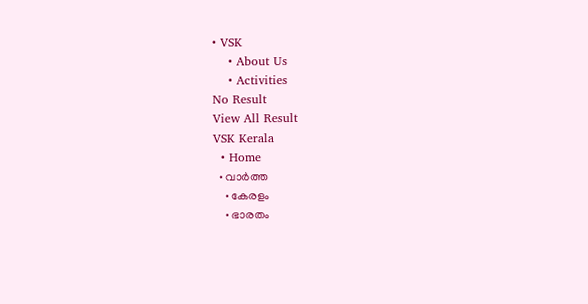• VSK
    • About Us
    • Activities
No Result
View All Result
VSK Kerala
  • Home
  • വാര്‍ത്ത
    • കേരളം
    • ഭാരതം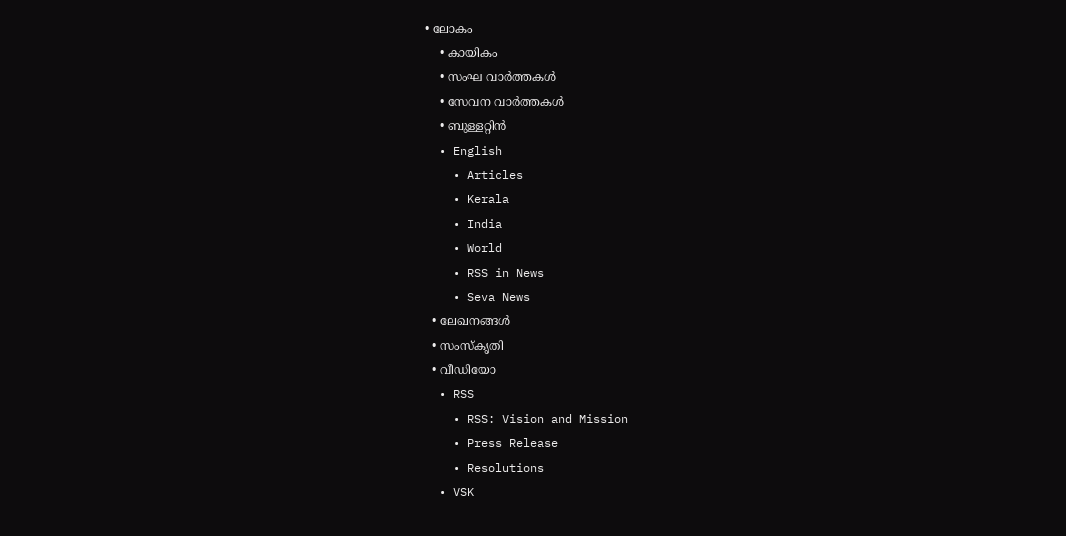• ലോകം
    • കായികം
    • സംഘ വാര്‍ത്തകള്‍
    • സേവന വാര്‍ത്തകള്‍
    • ബുള്ളറ്റിൻ
  • English
    • Articles
    • Kerala
    • India
    • World
    • RSS in News
    • Seva News
  • ലേഖനങ്ങള്‍
  • സംസ്കൃതി
  • വീഡിയോ
  • RSS
    • RSS: Vision and Mission
    • Press Release
    • Resolutions
  • VSK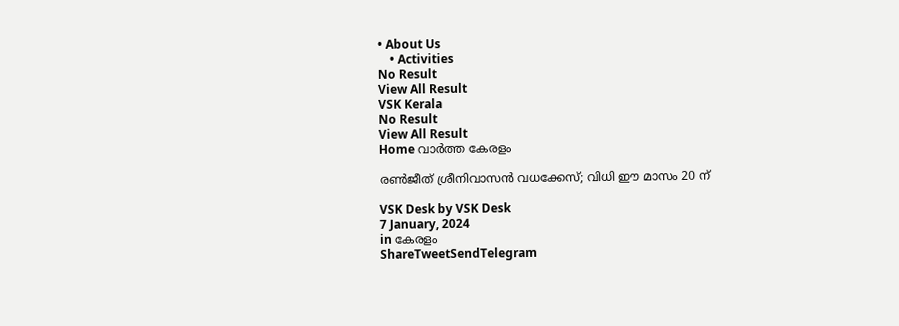• About Us
    • Activities
No Result
View All Result
VSK Kerala
No Result
View All Result
Home വാര്‍ത്ത കേരളം

രണ്‍ജീത് ശ്രീനിവാസന്‍ വധക്കേസ്; വിധി ഈ മാസം 20 ന്

VSK Desk by VSK Desk
7 January, 2024
in കേരളം
ShareTweetSendTelegram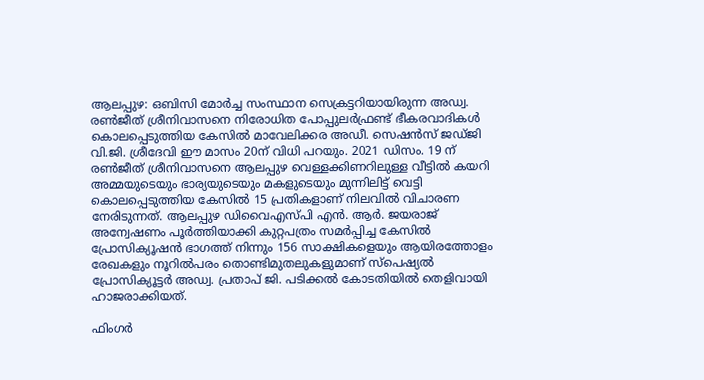ആലപ്പുഴ: ഒബിസി മോര്‍ച്ച സംസ്ഥാന സെക്രട്ടറിയായിരുന്ന അഡ്വ. രണ്‍ജീത് ശ്രീനിവാസനെ നിരോധിത പോപ്പുലര്‍ഫ്രണ്ട് ഭീകരവാദികള്‍ കൊലപ്പെടുത്തിയ കേസില്‍ മാവേലിക്കര അഡീ. സെഷന്‍സ് ജഡ്ജി വി.ജി. ശ്രീദേവി ഈ മാസം 20ന് വിധി പറയും. 2021 ഡിസം. 19 ന് രണ്‍ജീത് ശ്രീനിവാസനെ ആലപ്പുഴ വെള്ളക്കിണറിലുള്ള വീട്ടില്‍ കയറി അമ്മയുടെയും ഭാര്യയുടെയും മകളുടെയും മുന്നിലിട്ട് വെട്ടി കൊലപ്പെടുത്തിയ കേസില്‍ 15 പ്രതികളാണ് നിലവില്‍ വിചാരണ നേരിടുന്നത്. ആലപ്പുഴ ഡിവൈഎസ്പി എന്‍. ആര്‍. ജയരാജ് അന്വേഷണം പൂര്‍ത്തിയാക്കി കുറ്റപത്രം സമര്‍പ്പിച്ച കേസില്‍ പ്രോസിക്യൂഷന്‍ ഭാഗത്ത് നിന്നും 156 സാക്ഷികളെയും ആയിരത്തോളം രേഖകളും നൂറില്‍പരം തൊണ്ടിമുതലുകളുമാണ് സ്‌പെഷ്യല്‍ പ്രോസിക്യൂട്ടര്‍ അഡ്വ. പ്രതാപ് ജി. പടിക്കല്‍ കോടതിയില്‍ തെളിവായി ഹാജരാക്കിയത്.

ഫിംഗര്‍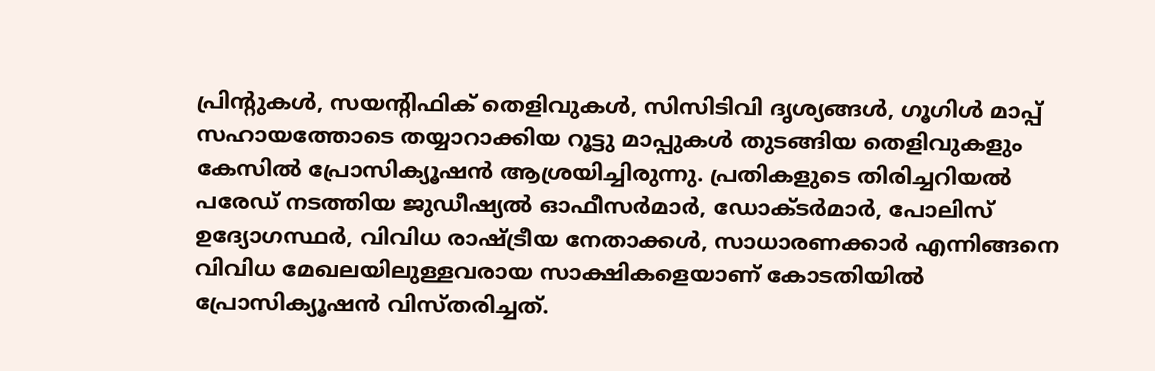പ്രിന്റുകള്‍, സയന്റിഫിക് തെളിവുകള്‍, സിസിടിവി ദൃശ്യങ്ങള്‍, ഗൂഗിള്‍ മാപ്പ് സഹായത്തോടെ തയ്യാറാക്കിയ റൂട്ടു മാപ്പുകള്‍ തുടങ്ങിയ തെളിവുകളും കേസില്‍ പ്രോസിക്യൂഷന്‍ ആശ്രയിച്ചിരുന്നു. പ്രതികളുടെ തിരിച്ചറിയല്‍ പരേഡ് നടത്തിയ ജുഡീഷ്യല്‍ ഓഫീസര്‍മാര്‍, ഡോക്ടര്‍മാര്‍, പോലിസ് ഉദ്യോഗസ്ഥര്‍, വിവിധ രാഷ്‌ട്രീയ നേതാക്കള്‍, സാധാരണക്കാര്‍ എന്നിങ്ങനെ വിവിധ മേഖലയിലുള്ളവരായ സാക്ഷികളെയാണ് കോടതിയില്‍ പ്രോസിക്യൂഷന്‍ വിസ്തരിച്ചത്.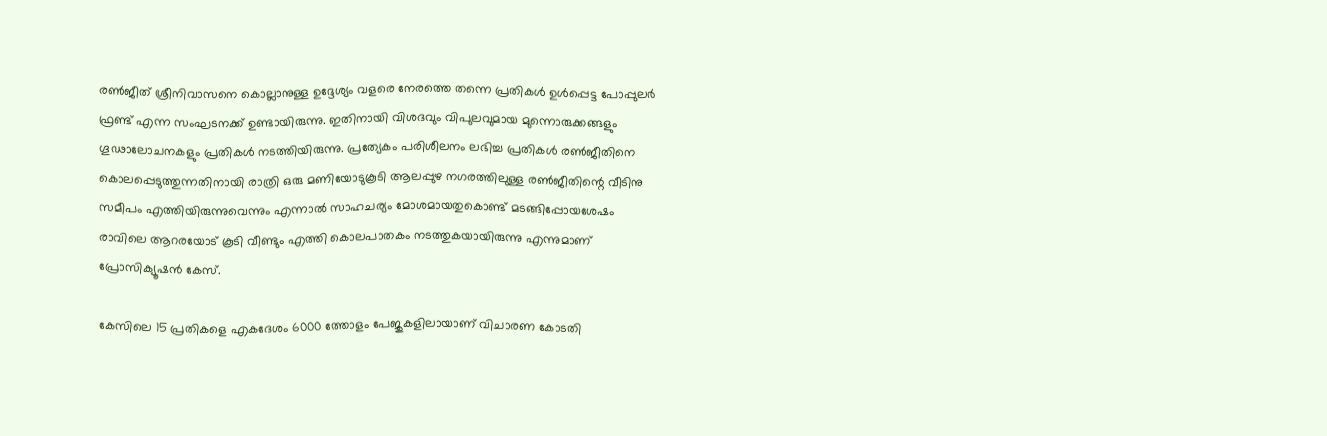രണ്‍ജീത് ശ്രീനിവാസനെ കൊല്ലാനുള്ള ഉദ്ദേശ്യം വളരെ നേരത്തെ തന്നെ പ്രതികള്‍ ഉള്‍പ്പെട്ട പോപ്പുലര്‍ ഫ്രണ്ട് എന്ന സംഘടനക്ക് ഉണ്ടായിരുന്നു. ഇതിനായി വിശദവും വിപുലവുമായ മുന്നൊരുക്കങ്ങളും ഗൂഢാലോചനകളും പ്രതികള്‍ നടത്തിയിരുന്നു. പ്രത്യേകം പരിശീലനം ലഭിച്ച പ്രതികള്‍ രണ്‍ജീതിനെ കൊലപ്പെടുത്തുന്നതിനായി രാത്രി ഒരു മണിയോടുകൂടി ആലപ്പുഴ നഗരത്തിലുള്ള രണ്‍ജീതിന്റെ വീടിനു സമീപം എത്തിയിരുന്നുവെന്നും എന്നാല്‍ സാഹചര്യം മോശമായതുകൊണ്ട് മടങ്ങിപ്പോയശേഷം രാവിലെ ആറരയോട് കൂടി വീണ്ടും എത്തി കൊലപാതകം നടത്തുകയായിരുന്നു എന്നുമാണ് പ്രോസിക്യൂഷന്‍ കേസ്.

കേസിലെ 15 പ്രതികളെ എകദേശം 6000 ത്തോളം പേജുകളിലായാണ് വിചാരണ കോടതി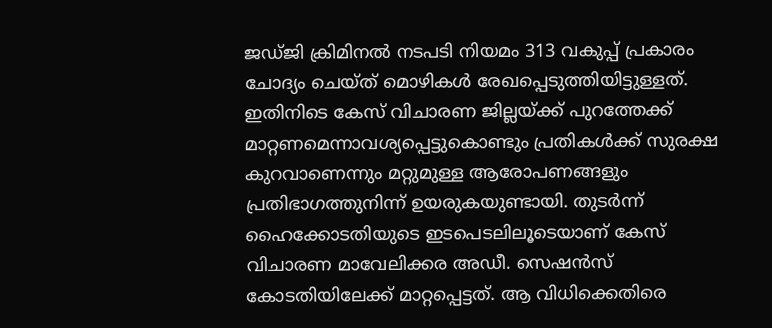ജഡ്ജി ക്രിമിനല്‍ നടപടി നിയമം 313 വകുപ്പ് പ്രകാരം ചോദ്യം ചെയ്ത് മൊഴികള്‍ രേഖപ്പെടുത്തിയിട്ടുള്ളത്. ഇതിനിടെ കേസ് വിചാരണ ജില്ലയ്‌ക്ക് പുറത്തേക്ക് മാറ്റണമെന്നാവശ്യപ്പെട്ടുകൊണ്ടും പ്രതികള്‍ക്ക് സുരക്ഷ കുറവാണെന്നും മറ്റുമുള്ള ആരോപണങ്ങളും പ്രതിഭാഗത്തുനിന്ന് ഉയരുകയുണ്ടായി. തുടര്‍ന്ന് ഹൈക്കോടതിയുടെ ഇടപെടലിലൂടെയാണ് കേസ് വിചാരണ മാവേലിക്കര അഡീ. സെഷന്‍സ് കോടതിയിലേക്ക് മാറ്റപ്പെട്ടത്. ആ വിധിക്കെതിരെ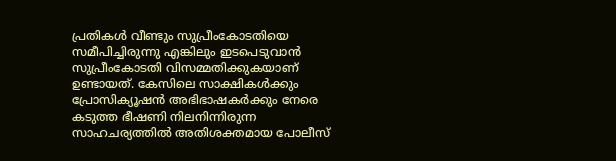പ്രതികള്‍ വീണ്ടും സുപ്രീംകോടതിയെ സമീപിച്ചിരുന്നു എങ്കിലും ഇടപെടുവാന്‍ സുപ്രീംകോടതി വിസമ്മതിക്കുകയാണ് ഉണ്ടായത്. കേസിലെ സാക്ഷികള്‍ക്കും പ്രോസിക്യൂഷന്‍ അഭിഭാഷകര്‍ക്കും നേരെ കടുത്ത ഭീഷണി നിലനിന്നിരുന്ന സാഹചര്യത്തില്‍ അതിശക്തമായ പോലീസ്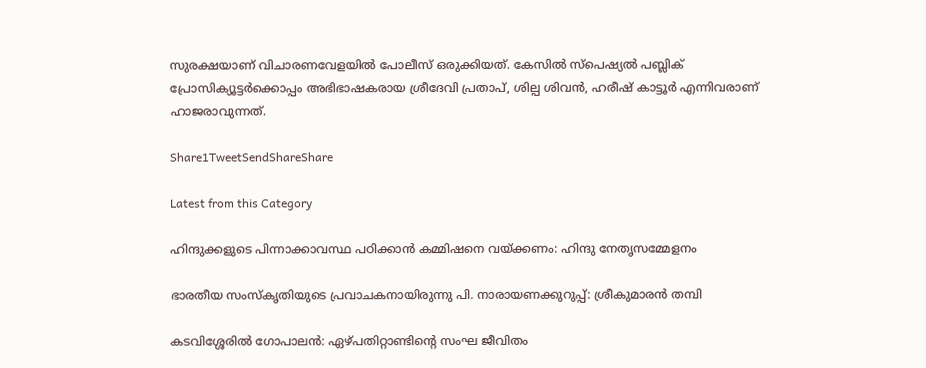സുരക്ഷയാണ് വിചാരണവേളയില്‍ പോലീസ് ഒരുക്കിയത്. കേസില്‍ സ്‌പെഷ്യല്‍ പബ്ലിക് പ്രോസിക്യൂട്ടര്‍ക്കൊപ്പം അഭിഭാഷകരായ ശ്രീദേവി പ്രതാപ്, ശില്പ ശിവന്‍, ഹരീഷ് കാട്ടൂര്‍ എന്നിവരാണ് ഹാജരാവുന്നത്.

Share1TweetSendShareShare

Latest from this Category

ഹിന്ദുക്കളുടെ പിന്നാക്കാവസ്ഥ പഠിക്കാന്‍ കമ്മിഷനെ വയ്‌ക്കണം: ഹിന്ദു നേതൃസമ്മേളനം

ഭാരതീയ സംസ്‌കൃതിയുടെ പ്രവാചകനായിരുന്നു പി. നാരായണക്കുറുപ്പ്: ശ്രീകുമാരന്‍ തമ്പി

കടവിശ്ശേരില്‍ ഗോപാലന്‍: ഏഴ്പതിറ്റാണ്ടിന്റെ സംഘ ജീവിതം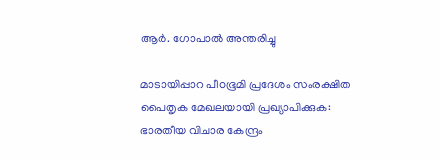ആർ. ഗോപാൽ അന്തരിച്ചു

മാടായിപ്പാറ പീoഭൂമി പ്രദേശം സംരക്ഷിത പൈതൃക മേഖലയായി പ്രഖ്യാപിക്കുക: ഭാരതീയ വിചാര കേന്ദ്രം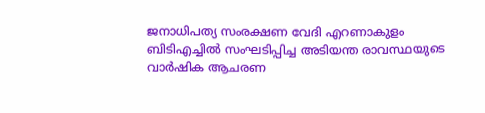ജനാധിപത്യ സംരക്ഷണ വേദി എറണാകുളം ബിടിഎച്ചില്‍ സംഘടിപ്പിച്ച അടിയന്ത രാവസ്ഥയുടെ വാര്‍ഷിക ആചരണ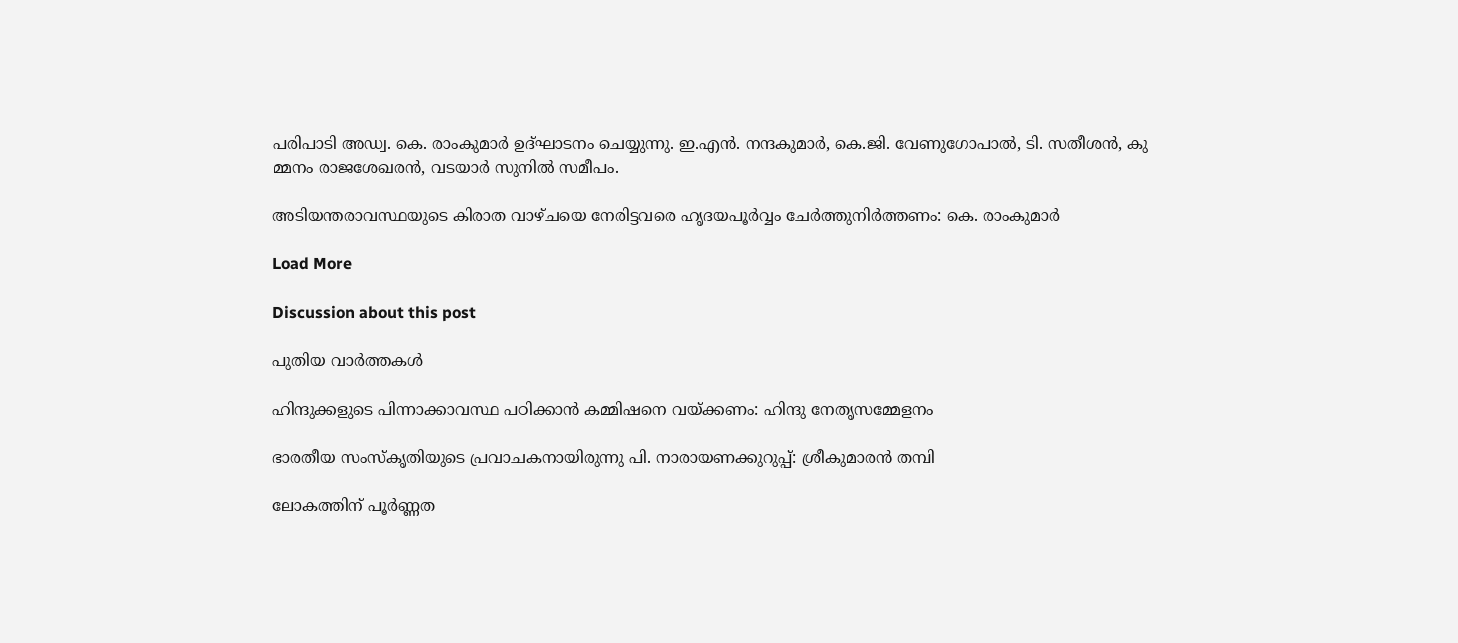പരിപാടി അഡ്വ. കെ. രാംകുമാര്‍ ഉദ്ഘാടനം ചെയ്യുന്നു. ഇ.എന്‍. നന്ദകുമാര്‍, കെ.ജി. വേണുഗോപാല്‍, ടി. സതീശന്‍, കു മ്മനം രാജശേഖരന്‍, വടയാര്‍ സുനില്‍ സമീപം.

അടിയന്തരാവസ്ഥയുടെ കിരാത വാഴ്ചയെ നേരിട്ടവരെ ഹൃദയപൂര്‍വ്വം ചേര്‍ത്തുനിര്‍ത്തണം: കെ. രാംകുമാര്‍

Load More

Discussion about this post

പുതിയ വാര്‍ത്തകള്‍

ഹിന്ദുക്കളുടെ പിന്നാക്കാവസ്ഥ പഠിക്കാന്‍ കമ്മിഷനെ വയ്‌ക്കണം: ഹിന്ദു നേതൃസമ്മേളനം

ഭാരതീയ സംസ്‌കൃതിയുടെ പ്രവാചകനായിരുന്നു പി. നാരായണക്കുറുപ്പ്: ശ്രീകുമാരന്‍ തമ്പി

ലോകത്തിന് പൂർണ്ണത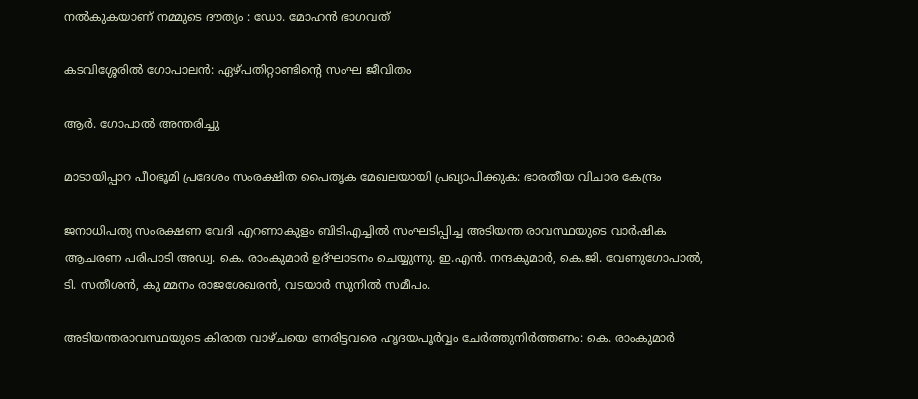നൽകുകയാണ് നമ്മുടെ ദൗത്യം : ഡോ. മോഹൻ ഭാഗവത്

കടവിശ്ശേരില്‍ ഗോപാലന്‍: ഏഴ്പതിറ്റാണ്ടിന്റെ സംഘ ജീവിതം

ആർ. ഗോപാൽ അന്തരിച്ചു

മാടായിപ്പാറ പീoഭൂമി പ്രദേശം സംരക്ഷിത പൈതൃക മേഖലയായി പ്രഖ്യാപിക്കുക: ഭാരതീയ വിചാര കേന്ദ്രം

ജനാധിപത്യ സംരക്ഷണ വേദി എറണാകുളം ബിടിഎച്ചില്‍ സംഘടിപ്പിച്ച അടിയന്ത രാവസ്ഥയുടെ വാര്‍ഷിക ആചരണ പരിപാടി അഡ്വ. കെ. രാംകുമാര്‍ ഉദ്ഘാടനം ചെയ്യുന്നു. ഇ.എന്‍. നന്ദകുമാര്‍, കെ.ജി. വേണുഗോപാല്‍, ടി. സതീശന്‍, കു മ്മനം രാജശേഖരന്‍, വടയാര്‍ സുനില്‍ സമീപം.

അടിയന്തരാവസ്ഥയുടെ കിരാത വാഴ്ചയെ നേരിട്ടവരെ ഹൃദയപൂര്‍വ്വം ചേര്‍ത്തുനിര്‍ത്തണം: കെ. രാംകുമാര്‍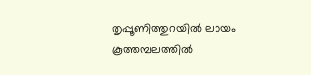തൃപ്പൂണിത്തുറയില്‍ ലായം കൂത്തമ്പലത്തില്‍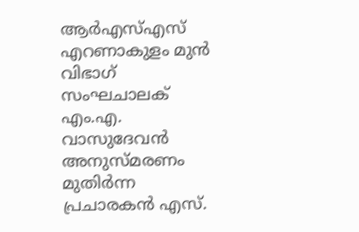ആര്‍എസ്എസ് എറണാകുളം മുന്‍ വിഭാഗ് സംഘചാലക് എം.എ. വാസുദേവന്‍ അനുസ്മരണം മുതിര്‍ന്ന പ്രചാരകന്‍ എസ്.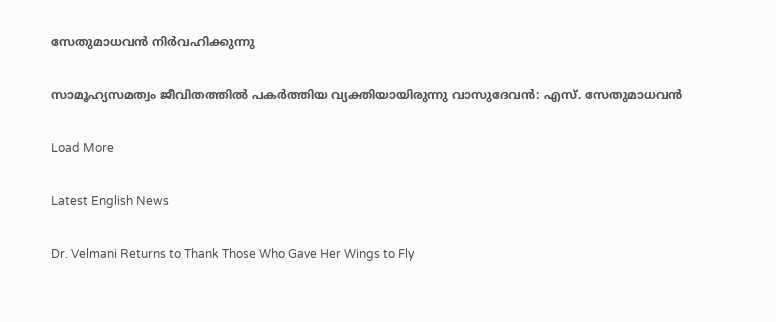സേതുമാധവന്‍ നിര്‍വഹിക്കുന്നു

സാമൂഹ്യസമത്വം ജീവിതത്തില്‍ പകര്‍ത്തിയ വ്യക്തിയായിരുന്നു വാസുദേവന്‍: എസ്. സേതുമാധവന്‍

Load More

Latest English News

Dr. Velmani Returns to Thank Those Who Gave Her Wings to Fly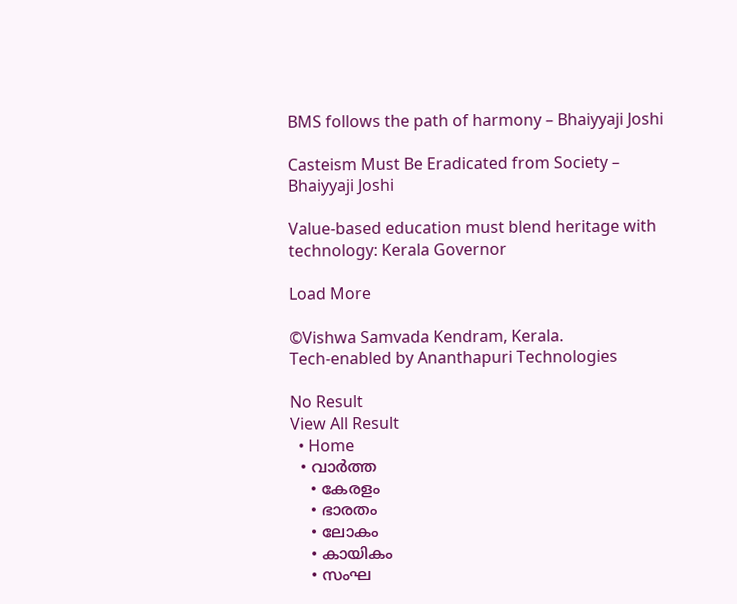BMS follows the path of harmony – Bhaiyyaji Joshi

Casteism Must Be Eradicated from Society – Bhaiyyaji Joshi

Value-based education must blend heritage with technology: Kerala Governor

Load More

©Vishwa Samvada Kendram, Kerala.
Tech-enabled by Ananthapuri Technologies

No Result
View All Result
  • Home
  • വാര്‍ത്ത
    • കേരളം
    • ഭാരതം
    • ലോകം
    • കായികം
    • സംഘ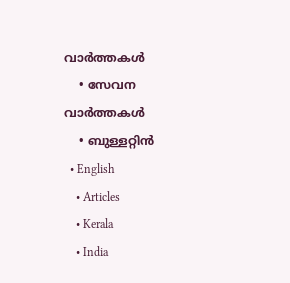വാര്‍ത്തകള്‍
    • സേവന വാര്‍ത്തകള്‍
    • ബുള്ളറ്റിൻ
  • English
    • Articles
    • Kerala
    • India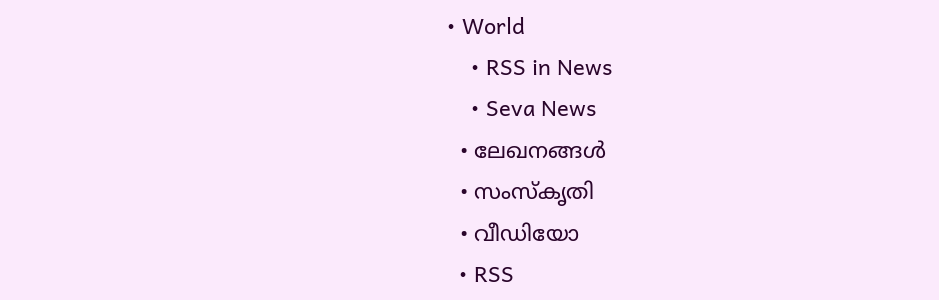• World
    • RSS in News
    • Seva News
  • ലേഖനങ്ങള്‍
  • സംസ്കൃതി
  • വീഡിയോ
  • RSS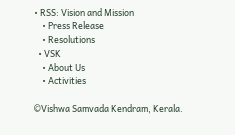• RSS: Vision and Mission
    • Press Release
    • Resolutions
  • VSK
    • About Us
    • Activities

©Vishwa Samvada Kendram, Kerala.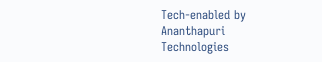Tech-enabled by Ananthapuri Technologies